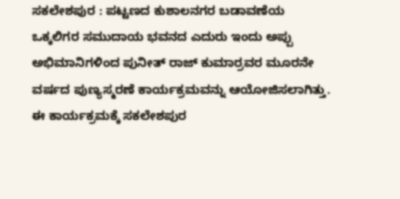ಸಕಲೇಶಪುರ : ಪಟ್ಟಣದ ಕುಶಾಲನಗರ ಬಡಾವಣೆಯ ಒಕ್ಕಲಿಗರ ಸಮುದಾಯ ಭವನದ ಎದುರು ಇಂದು ಅಪ್ಪು ಅಭಿಮಾನಿಗಳಿಂದ ಪುನೀತ್ ರಾಜ್ ಕುಮಾರ್ರವರ ಮೂರನೇ ವರ್ಷದ ಪುಣ್ಯಸ್ಮರಣೆ ಕಾರ್ಯಕ್ರಮವನ್ನು ಆಯೋಜಿಸಲಾಗಿತ್ತು.
ಈ ಕಾರ್ಯಕ್ರಮಕ್ಕೆ ಸಕಲೇಶಪುರ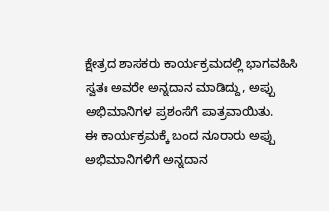ಕ್ಷೇತ್ರದ ಶಾಸಕರು ಕಾರ್ಯಕ್ರಮದಲ್ಲಿ ಭಾಗವಹಿಸಿ ಸ್ವತಃ ಅವರೇ ಅನ್ನದಾನ ಮಾಡಿದ್ದು, ಅಪ್ಪು ಅಭಿಮಾನಿಗಳ ಪ್ರಶಂಸೆಗೆ ಪಾತ್ರವಾಯಿತು.
ಈ ಕಾರ್ಯಕ್ರಮಕ್ಕೆ ಬಂದ ನೂರಾರು ಅಪ್ಪು ಅಭಿಮಾನಿಗಳಿಗೆ ಅನ್ನದಾನ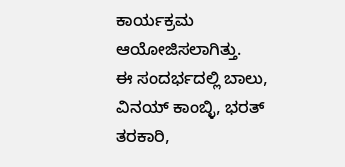ಕಾರ್ಯಕ್ರಮ ಆಯೋಜಿಸಲಾಗಿತ್ತು.
ಈ ಸಂದರ್ಭದಲ್ಲಿ ಬಾಲು, ವಿನಯ್ ಕಾಂಬ್ಳಿ, ಭರತ್ ತರಕಾರಿ,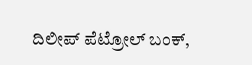ದಿಲೀಪ್ ಪೆಟ್ರೋಲ್ ಬಂಕ್,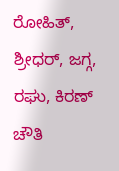ರೋಹಿತ್, ಶ್ರೀಧರ್, ಜಗ್ಗ, ರಘು, ಕಿರಣ್ ಚೌತಿ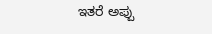ಇತರೆ ಅಪ್ಪು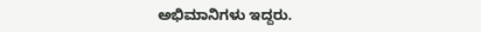ಅಭಿಮಾನಿಗಳು ಇದ್ದರು.